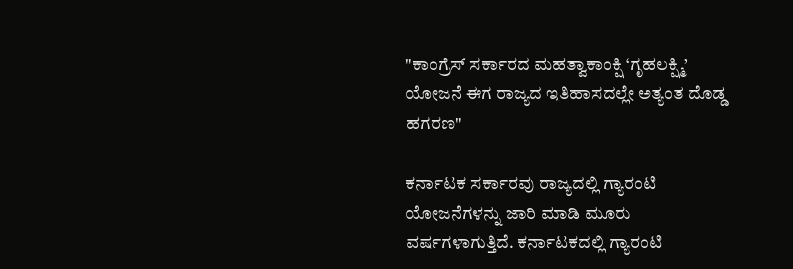"ಕಾಂಗ್ರೆಸ್ ಸರ್ಕಾರದ ಮಹತ್ವಾಕಾಂಕ್ಷಿ ‘ಗೃಹಲಕ್ಷ್ಮಿ’ ಯೋಜನೆ ಈಗ ರಾಜ್ಯದ ಇತಿಹಾಸದಲ್ಲೇ ಅತ್ಯಂತ ದೊಡ್ಡ ಹಗರಣ"

ಕರ್ನಾಟಕ ಸರ್ಕಾರವು ರಾಜ್ಯದಲ್ಲಿ ಗ್ಯಾರಂಟಿ ಯೋಜನೆಗಳನ್ನು ಜಾರಿ ಮಾಡಿ ಮೂರು ವರ್ಷಗಳಾಗುತ್ತಿದೆ. ಕರ್ನಾಟಕದಲ್ಲಿ ಗ್ಯಾರಂಟಿ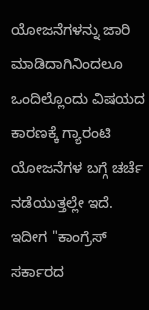ಯೋಜನೆಗಳನ್ನು ಜಾರಿ ಮಾಡಿದಾಗಿನಿಂದಲೂ ಒಂದಿಲ್ಲೊಂದು ವಿಷಯದ ಕಾರಣಕ್ಕೆ ಗ್ಯಾರಂಟಿ ಯೋಜನೆಗಳ ಬಗ್ಗೆ ಚರ್ಚೆ ನಡೆಯುತ್ತಲ್ಲೇ ಇದೆ. ಇದೀಗ "ಕಾಂಗ್ರೆಸ್ ಸರ್ಕಾರದ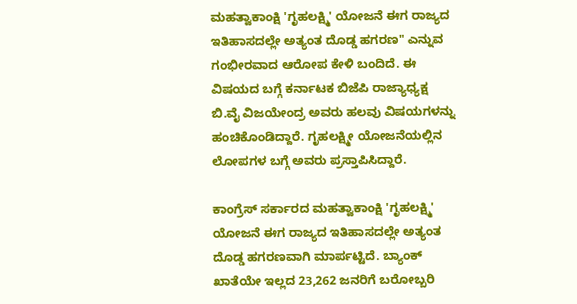ಮಹತ್ವಾಕಾಂಕ್ಷಿ 'ಗೃಹಲಕ್ಷ್ಮಿ' ಯೋಜನೆ ಈಗ ರಾಜ್ಯದ ಇತಿಹಾಸದಲ್ಲೇ ಅತ್ಯಂತ ದೊಡ್ಡ ಹಗರಣ" ಎನ್ನುವ ಗಂಭೀರವಾದ ಆರೋಪ ಕೇಳಿ ಬಂದಿದೆ. ಈ ವಿಷಯದ ಬಗ್ಗೆ ಕರ್ನಾಟಕ ಬಿಜೆಪಿ ರಾಜ್ಯಾಧ್ಯಕ್ಷ ಬಿ.ವೈ ವಿಜಯೇಂದ್ರ ಅವರು ಹಲವು ವಿಷಯಗಳನ್ನು ಹಂಚಿಕೊಂಡಿದ್ದಾರೆ. ಗೃಹಲಕ್ಷ್ಮೀ ಯೋಜನೆಯಲ್ಲಿನ ಲೋಪಗಳ ಬಗ್ಗೆ ಅವರು ಪ್ರಸ್ತಾಪಿಸಿದ್ದಾರೆ.

ಕಾಂಗ್ರೆಸ್ ಸರ್ಕಾರದ ಮಹತ್ವಾಕಾಂಕ್ಷಿ 'ಗೃಹಲಕ್ಷ್ಮಿ' ಯೋಜನೆ ಈಗ ರಾಜ್ಯದ ಇತಿಹಾಸದಲ್ಲೇ ಅತ್ಯಂತ ದೊಡ್ಡ ಹಗರಣವಾಗಿ ಮಾರ್ಪಟ್ಟಿದೆ. ಬ್ಯಾಂಕ್ ಖಾತೆಯೇ ಇಲ್ಲದ 23,262 ಜನರಿಗೆ ಬರೋಬ್ಬರಿ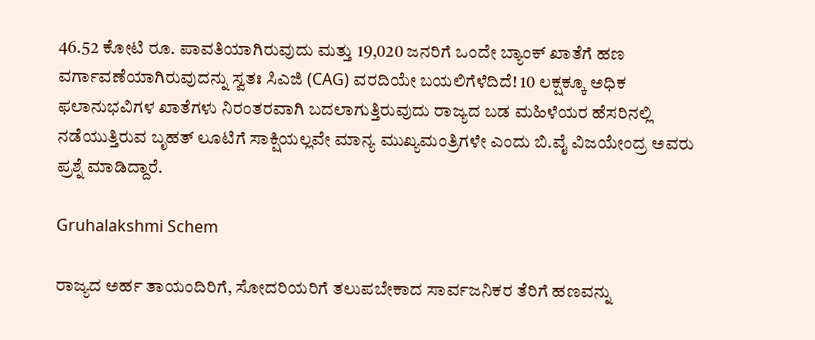46.52 ಕೋಟಿ ರೂ. ಪಾವತಿಯಾಗಿರುವುದು ಮತ್ತು 19,020 ಜನರಿಗೆ ಒಂದೇ ಬ್ಯಾಂಕ್ ಖಾತೆಗೆ ಹಣ ವರ್ಗಾವಣೆಯಾಗಿರುವುದನ್ನು ಸ್ವತಃ ಸಿಎಜಿ (CAG) ವರದಿಯೇ ಬಯಲಿಗೆಳೆದಿದೆ! 10 ಲಕ್ಷಕ್ಕೂ ಅಧಿಕ ಫಲಾನುಭವಿಗಳ ಖಾತೆಗಳು ನಿರಂತರವಾಗಿ ಬದಲಾಗುತ್ತಿರುವುದು ರಾಜ್ಯದ ಬಡ ಮಹಿಳೆಯರ ಹೆಸರಿನಲ್ಲಿ ನಡೆಯುತ್ತಿರುವ ಬೃಹತ್ ಲೂಟಿಗೆ ಸಾಕ್ಷಿಯಲ್ಲವೇ ಮಾನ್ಯ ಮುಖ್ಯಮಂತ್ರಿಗಳೇ ಎಂದು ಬಿ.ವೈ ವಿಜಯೇಂದ್ರ ಅವರು ಪ್ರಶ್ನೆ ಮಾಡಿದ್ದಾರೆ.

Gruhalakshmi Schem

ರಾಜ್ಯದ ಅರ್ಹ ತಾಯಂದಿರಿಗೆ, ಸೋದರಿಯರಿಗೆ ತಲುಪಬೇಕಾದ ಸಾರ್ವಜನಿಕರ ತೆರಿಗೆ ಹಣವನ್ನು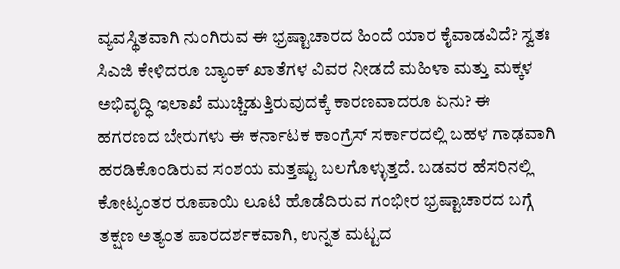ವ್ಯವಸ್ಥಿತವಾಗಿ ನುಂಗಿರುವ ಈ ಭ್ರಷ್ಟಾಚಾರದ ಹಿಂದೆ ಯಾರ ಕೈವಾಡವಿದೆ? ಸ್ವತಃ ಸಿಎಜಿ ಕೇಳಿದರೂ ಬ್ಯಾಂಕ್ ಖಾತೆಗಳ ವಿವರ ನೀಡದೆ ಮಹಿಳಾ ಮತ್ತು ಮಕ್ಕಳ ಅಭಿವೃದ್ಧಿ ಇಲಾಖೆ ಮುಚ್ಚಿಡುತ್ತಿರುವುದಕ್ಕೆ ಕಾರಣವಾದರೂ ಏನು? ಈ ಹಗರಣದ ಬೇರುಗಳು ಈ ಕರ್ನಾಟಕ ಕಾಂಗ್ರೆಸ್ ಸರ್ಕಾರದಲ್ಲಿ ಬಹಳ ಗಾಢವಾಗಿ ಹರಡಿಕೊಂಡಿರುವ ಸಂಶಯ ಮತ್ತಷ್ಟು ಬಲಗೊಳ್ಳುತ್ತದೆ. ಬಡವರ ಹೆಸರಿನಲ್ಲಿ ಕೋಟ್ಯಂತರ ರೂಪಾಯಿ ಲೂಟಿ ಹೊಡೆದಿರುವ ಗಂಭೀರ ಭ್ರಷ್ಟಾಚಾರದ ಬಗ್ಗೆ ತಕ್ಷಣ ಅತ್ಯಂತ ಪಾರದರ್ಶಕವಾಗಿ, ಉನ್ನತ ಮಟ್ಟದ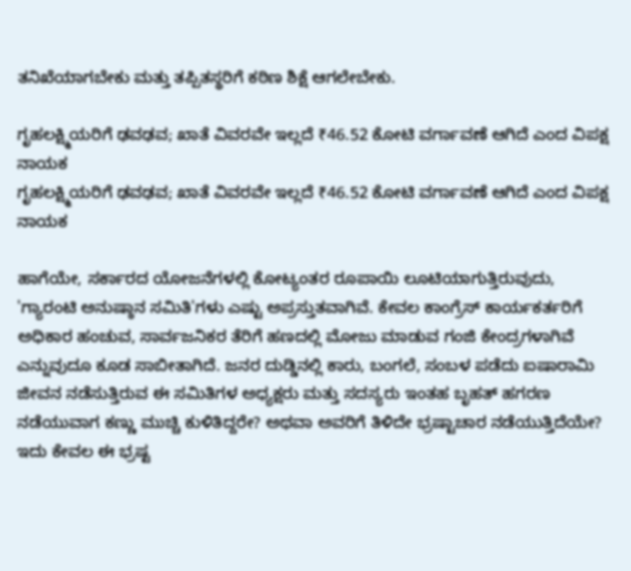ತನಿಖೆಯಾಗಬೇಕು ಮತ್ತು ತಪ್ಪಿತಸ್ಥರಿಗೆ ಕಠಿಣ ಶಿಕ್ಷೆ ಆಗಲೇಬೇಕು.

ಗೃಹಲಕ್ಷ್ಮಿಯರಿಗೆ ಢವಢವ; ಖಾತೆ ವಿವರವೇ ಇಲ್ಲದೆ ₹46.52 ಕೋಟಿ ವರ್ಗಾವಣೆ ಆಗಿದೆ ಎಂದ ವಿಪಕ್ಷ ನಾಯಕ
ಗೃಹಲಕ್ಷ್ಮಿಯರಿಗೆ ಢವಢವ; ಖಾತೆ ವಿವರವೇ ಇಲ್ಲದೆ ₹46.52 ಕೋಟಿ ವರ್ಗಾವಣೆ ಆಗಿದೆ ಎಂದ ವಿಪಕ್ಷ ನಾಯಕ

ಹಾಗೆಯೇ, ಸರ್ಕಾರದ ಯೋಜನೆಗಳಲ್ಲಿ ಕೋಟ್ಯಂತರ ರೂಪಾಯಿ ಲೂಟಿಯಾಗುತ್ತಿರುವುದು, 'ಗ್ಯಾರಂಟಿ ಅನುಷ್ಠಾನ ಸಮಿತಿ'ಗಳು ಎಷ್ಟು ಅಪ್ರಸ್ತುತವಾಗಿವೆ. ಕೇವಲ ಕಾಂಗ್ರೆಸ್ ಕಾರ್ಯಕರ್ತರಿಗೆ ಅಧಿಕಾರ ಹಂಚುವ, ಸಾರ್ವಜನಿಕರ ತೆರಿಗೆ ಹಣದಲ್ಲಿ ಮೋಜು ಮಾಡುವ ಗಂಜಿ ಕೇಂದ್ರಗಳಾಗಿವೆ ಎನ್ನುವುದೂ ಕೂಡ ಸಾಬೀತಾಗಿದೆ. ಜನರ ದುಡ್ಡಿನಲ್ಲಿ ಕಾರು, ಬಂಗಲೆ, ಸಂಬಳ ಪಡೆದು ಐಷಾರಾಮಿ ಜೀವನ ನಡೆಸುತ್ತಿರುವ ಈ ಸಮಿತಿಗಳ ಅಧ್ಯಕ್ಷರು ಮತ್ತು ಸದಸ್ಯರು ಇಂತಹ ಬೃಹತ್ ಹಗರಣ ನಡೆಯುವಾಗ ಕಣ್ಣು ಮುಚ್ಚಿ ಕುಳಿತಿದ್ದರೇ? ಅಥವಾ ಅವರಿಗೆ ತಿಳಿದೇ ಭ್ರಷ್ಟಾಚಾರ ನಡೆಯುತ್ತಿದೆಯೇ? ಇದು ಕೇವಲ ಈ ಭ್ರಷ್ಟ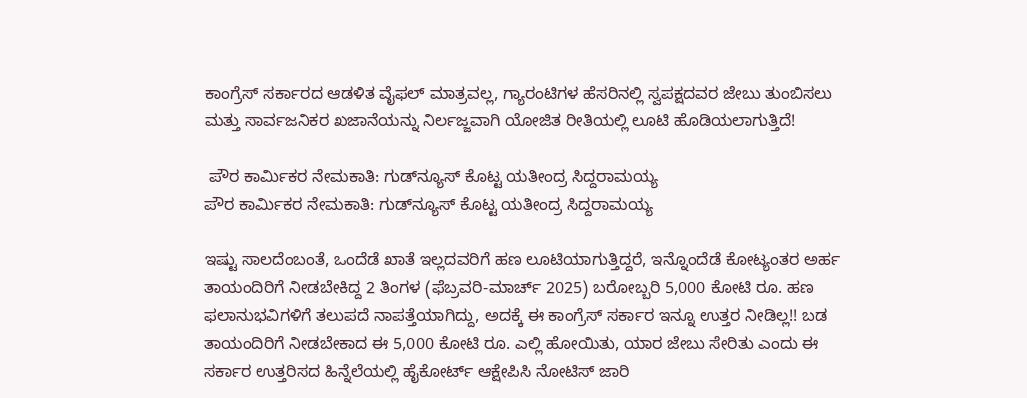ಕಾಂಗ್ರೆಸ್ ಸರ್ಕಾರದ ಆಡಳಿತ ವೈಫಲ್ ಮಾತ್ರವಲ್ಲ, ಗ್ಯಾರಂಟಿಗಳ ಹೆಸರಿನಲ್ಲಿ ಸ್ವಪಕ್ಷದವರ ಜೇಬು ತುಂಬಿಸಲು ಮತ್ತು ಸಾರ್ವಜನಿಕರ ಖಜಾನೆಯನ್ನು ನಿರ್ಲಜ್ಜವಾಗಿ ಯೋಜಿತ ರೀತಿಯಲ್ಲಿ ಲೂಟಿ ಹೊಡಿಯಲಾಗುತ್ತಿದೆ!

 ಪೌರ ಕಾರ್ಮಿಕರ ನೇಮಕಾತಿ: ಗುಡ್‌ನ್ಯೂಸ್‌ ಕೊಟ್ಟ ಯತೀಂದ್ರ ಸಿದ್ದರಾಮಯ್ಯ
ಪೌರ ಕಾರ್ಮಿಕರ ನೇಮಕಾತಿ: ಗುಡ್‌ನ್ಯೂಸ್‌ ಕೊಟ್ಟ ಯತೀಂದ್ರ ಸಿದ್ದರಾಮಯ್ಯ

ಇಷ್ಟು ಸಾಲದೆಂಬಂತೆ, ಒಂದೆಡೆ ಖಾತೆ ಇಲ್ಲದವರಿಗೆ ಹಣ ಲೂಟಿಯಾಗುತ್ತಿದ್ದರೆ, ಇನ್ನೊಂದೆಡೆ ಕೋಟ್ಯಂತರ ಅರ್ಹ ತಾಯಂದಿರಿಗೆ ನೀಡಬೇಕಿದ್ದ 2 ತಿಂಗಳ (ಫೆಬ್ರವರಿ-ಮಾರ್ಚ್ 2025) ಬರೋಬ್ಬರಿ 5,000 ಕೋಟಿ ರೂ. ಹಣ ಫಲಾನುಭವಿಗಳಿಗೆ ತಲುಪದೆ ನಾಪತ್ತೆಯಾಗಿದ್ದು, ಅದಕ್ಕೆ ಈ ಕಾಂಗ್ರೆಸ್ ಸರ್ಕಾರ ಇನ್ನೂ ಉತ್ತರ ನೀಡಿಲ್ಲ!! ಬಡ ತಾಯಂದಿರಿಗೆ ನೀಡಬೇಕಾದ ಈ 5,000 ಕೋಟಿ ರೂ. ಎಲ್ಲಿ ಹೋಯಿತು, ಯಾರ ಜೇಬು ಸೇರಿತು ಎಂದು ಈ ಸರ್ಕಾರ ಉತ್ತರಿಸದ ಹಿನ್ನೆಲೆಯಲ್ಲಿ ಹೈಕೋರ್ಟ್ ಆಕ್ಷೇಪಿಸಿ ನೋಟಿಸ್ ಜಾರಿ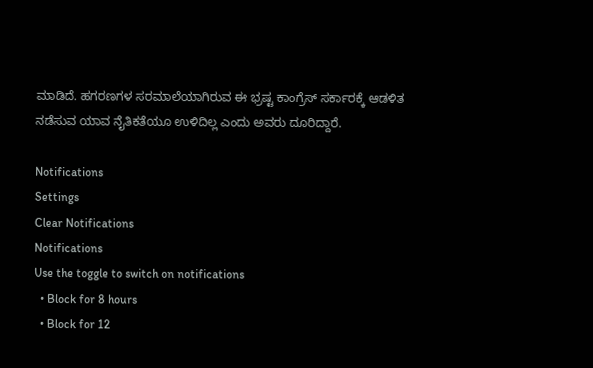ಮಾಡಿದೆ. ಹಗರಣಗಳ ಸರಮಾಲೆಯಾಗಿರುವ ಈ ಭ್ರಷ್ಟ ಕಾಂಗ್ರೆಸ್ ಸರ್ಕಾರಕ್ಕೆ ಆಡಳಿತ ನಡೆಸುವ ಯಾವ ನೈತಿಕತೆಯೂ ಉಳಿದಿಲ್ಲ ಎಂದು ಅವರು ದೂರಿದ್ದಾರೆ.

Notifications
Settings
Clear Notifications
Notifications
Use the toggle to switch on notifications
  • Block for 8 hours
  • Block for 12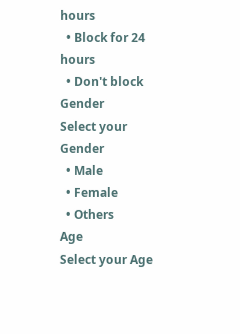hours
  • Block for 24 hours
  • Don't block
Gender
Select your Gender
  • Male
  • Female
  • Others
Age
Select your Age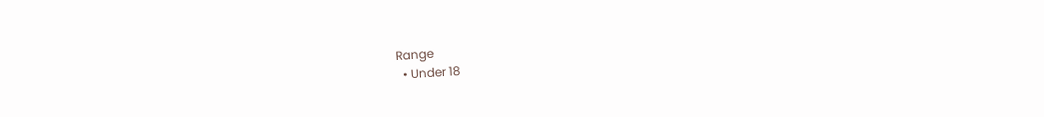Range
  • Under 18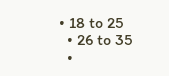• 18 to 25
  • 26 to 35
  •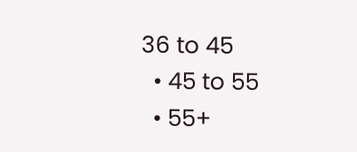36 to 45
  • 45 to 55
  • 55+